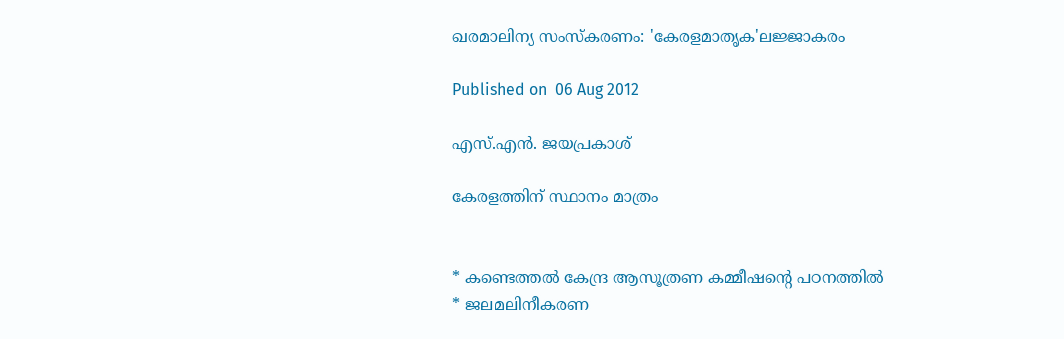ഖരമാലിന്യ സംസ്‌കരണം: 'കേരളമാതൃക'ലജ്ജാകരം

Published on  06 Aug 2012

എസ്.എന്‍. ജയപ്രകാശ്‌

കേരളത്തിന് സ്ഥാനം മാത്രം


* കണ്ടെത്തല്‍ കേന്ദ്ര ആസൂത്രണ കമ്മീഷന്റെ പഠനത്തില്‍
* ജലമലിനീകരണ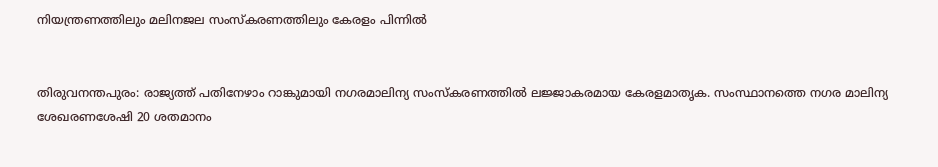നിയന്ത്രണത്തിലും മലിനജല സംസ്‌കരണത്തിലും കേരളം പിന്നില്‍


തിരുവനന്തപുരം: രാജ്യത്ത് പതിനേഴാം റാങ്കുമായി നഗരമാലിന്യ സംസ്‌കരണത്തില്‍ ലജ്ജാകരമായ കേരളമാതൃക. സംസ്ഥാനത്തെ നഗര മാലിന്യ ശേഖരണശേഷി 20 ശതമാനം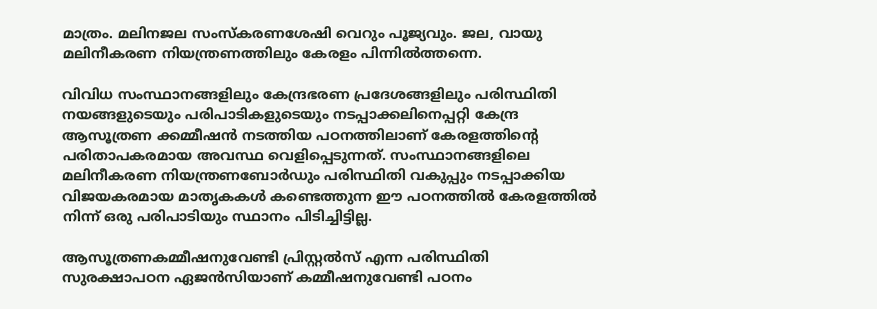മാത്രം. മലിനജല സംസ്‌കരണശേഷി വെറും പൂജ്യവും. ജല, വായു മലിനീകരണ നിയന്ത്രണത്തിലും കേരളം പിന്നില്‍ത്തന്നെ.

വിവിധ സംസ്ഥാനങ്ങളിലും കേന്ദ്രഭരണ പ്രദേശങ്ങളിലും പരിസ്ഥിതി നയങ്ങളുടെയും പരിപാടികളുടെയും നടപ്പാക്കലിനെപ്പറ്റി കേന്ദ്ര ആസൂത്രണ ക്കമ്മീഷന്‍ നടത്തിയ പഠനത്തിലാണ് കേരളത്തിന്റെ പരിതാപകരമായ അവസ്ഥ വെളിപ്പെടുന്നത്. സംസ്ഥാനങ്ങളിലെ മലിനീകരണ നിയന്ത്രണബോര്‍ഡും പരിസ്ഥിതി വകുപ്പും നടപ്പാക്കിയ വിജയകരമായ മാതൃകകള്‍ കണ്ടെത്തുന്ന ഈ പഠനത്തില്‍ കേരളത്തില്‍ നിന്ന് ഒരു പരിപാടിയും സ്ഥാനം പിടിച്ചിട്ടില്ല.

ആസൂത്രണകമ്മീഷനുവേണ്ടി പ്രിസ്റ്റല്‍സ് എന്ന പരിസ്ഥിതി സുരക്ഷാപഠന ഏജന്‍സിയാണ് കമ്മീഷനുവേണ്ടി പഠനം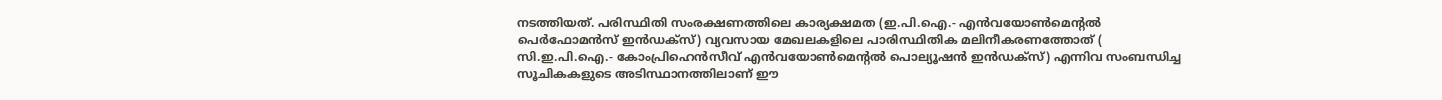നടത്തിയത്. പരിസ്ഥിതി സംരക്ഷണത്തിലെ കാര്യക്ഷമത (ഇ.പി.ഐ.- എന്‍വയോണ്‍മെന്റല്‍ പെര്‍ഫോമന്‍സ് ഇന്‍ഡക്‌സ്) വ്യവസായ മേഖലകളിലെ പാരിസ്ഥിതിക മലിനീകരണത്തോത് ( സി.ഇ.പി.ഐ.- കോംപ്രിഹെന്‍സീവ് എന്‍വയോണ്‍മെന്റല്‍ പൊല്യൂഷന്‍ ഇന്‍ഡക്‌സ്) എന്നിവ സംബന്ധിച്ച സൂചികകളുടെ അടിസ്ഥാനത്തിലാണ് ഈ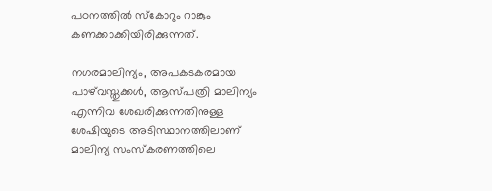പഠനത്തില്‍ സ്‌കോറും റാങ്കും കണക്കാക്കിയിരിക്കുന്നത്.

നഗരമാലിന്യം, അപകടകരമായ പാഴ്‌വസ്തുക്കള്‍, ആസ്പത്രി മാലിന്യം എന്നിവ ശേഖരിക്കുന്നതിനുള്ള ശേഷിയുടെ അടിസ്ഥാനത്തിലാണ് മാലിന്യ സംസ്‌കരണത്തിലെ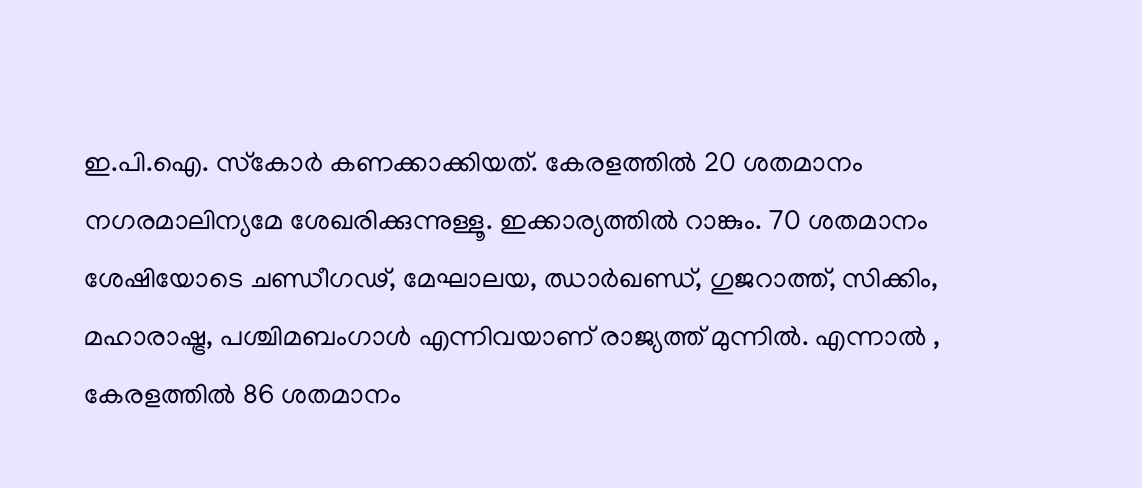ഇ.പി.ഐ. സ്‌കോര്‍ കണക്കാക്കിയത്. കേരളത്തില്‍ 20 ശതമാനം നഗരമാലിന്യമേ ശേഖരിക്കുന്നുള്ളൂ. ഇക്കാര്യത്തില്‍ റാങ്കും. 70 ശതമാനം ശേഷിയോടെ ചണ്ഡീഗഢ്, മേഘാലയ, ഝാര്‍ഖണ്ഡ്, ഗുജറാത്ത്, സിക്കിം, മഹാരാഷ്ട്ര, പശ്ചിമബംഗാള്‍ എന്നിവയാണ് രാജ്യത്ത് മുന്നില്‍. എന്നാല്‍ , കേരളത്തില്‍ 86 ശതമാനം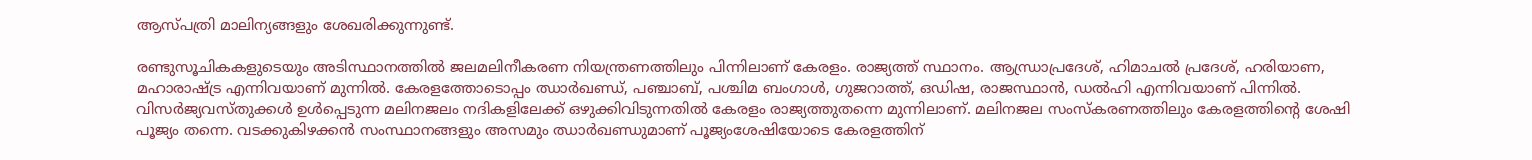ആസ്പത്രി മാലിന്യങ്ങളും ശേഖരിക്കുന്നുണ്ട്.

രണ്ടുസൂചികകളുടെയും അടിസ്ഥാനത്തില്‍ ജലമലിനീകരണ നിയന്ത്രണത്തിലും പിന്നിലാണ് കേരളം. രാജ്യത്ത് സ്ഥാനം. ആന്ധ്രാപ്രദേശ്, ഹിമാചല്‍ പ്രദേശ്, ഹരിയാണ, മഹാരാഷ്ട്ര എന്നിവയാണ് മുന്നില്‍. കേരളത്തോടൊപ്പം ഝാര്‍ഖണ്ഡ്, പഞ്ചാബ്, പശ്ചിമ ബംഗാള്‍, ഗുജറാത്ത്, ഒഡിഷ, രാജസ്ഥാന്‍, ഡല്‍ഹി എന്നിവയാണ് പിന്നില്‍. വിസര്‍ജ്യവസ്തുക്കള്‍ ഉള്‍പ്പെടുന്ന മലിനജലം നദികളിലേക്ക് ഒഴുക്കിവിടുന്നതില്‍ കേരളം രാജ്യത്തുതന്നെ മുന്നിലാണ്. മലിനജല സംസ്‌കരണത്തിലും കേരളത്തിന്റെ ശേഷി പൂജ്യം തന്നെ. വടക്കുകിഴക്കന്‍ സംസ്ഥാനങ്ങളും അസമും ഝാര്‍ഖണ്ഡുമാണ് പൂജ്യംശേഷിയോടെ കേരളത്തിന്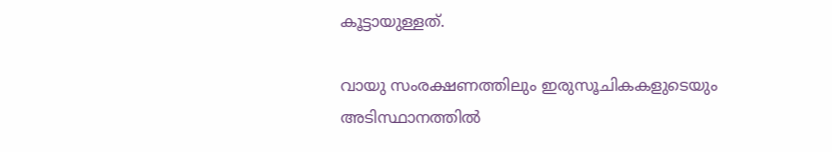കൂട്ടായുള്ളത്.

വായു സംരക്ഷണത്തിലും ഇരുസൂചികകളുടെയും അടിസ്ഥാനത്തില്‍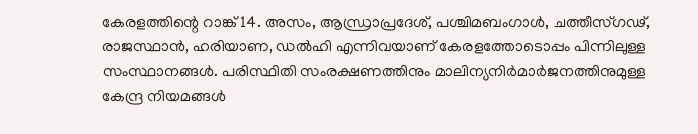കേരളത്തിന്റെ റാങ്ക് 14. അസം, ആന്ധ്രാപ്രദേശ്, പശ്ചിമബംഗാള്‍, ചത്തീസ്ഗഢ്, രാജസ്ഥാന്‍, ഹരിയാണ, ഡല്‍ഹി എന്നിവയാണ് കേരളത്തോടൊപ്പം പിന്നിലുള്ള സംസ്ഥാനങ്ങള്‍. പരിസ്ഥിതി സംരക്ഷണത്തിനും മാലിന്യനിര്‍മാര്‍ജനത്തിനുമുള്ള കേന്ദ്ര നിയമങ്ങള്‍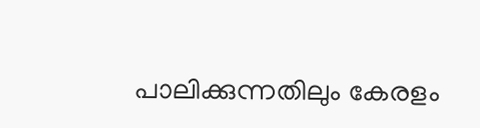പാലിക്കുന്നതിലും കേരളം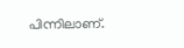പിന്നിലാണ്.